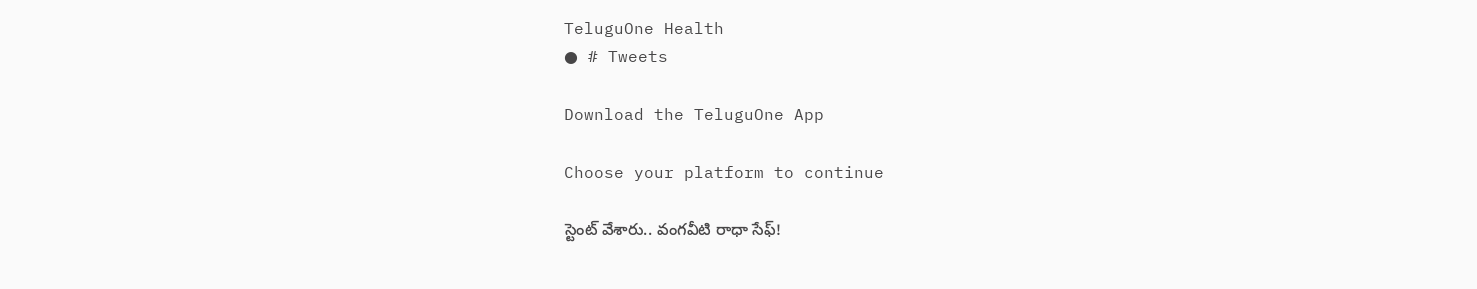TeluguOne Health
● # Tweets

Download the TeluguOne App

Choose your platform to continue

స్టెంట్ వేశారు.. వంగవీటి రాధా సేఫ్!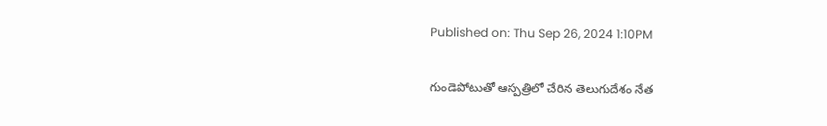Published on: Thu Sep 26, 2024 1:10PM

గుండెపోటుతో ఆస్పత్రిలో చేరిన తెలుగుదేశం నేత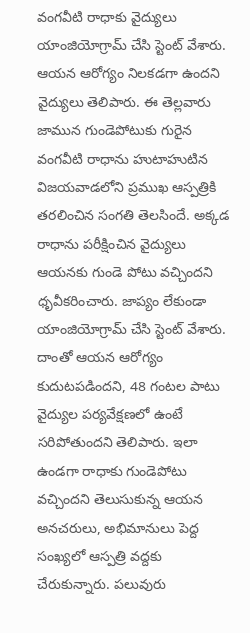వంగవీటి రాధాకు వైద్యులు యాంజియోగ్రామ్ చేసి స్టెంట్ వేశారు. ఆయన ఆరోగ్యం నిలకడగా ఉందని వైద్యులు తెలిపారు. ఈ తెల్లవారు జామున గుండెపోటుకు గురైన వంగవీటి రాధాను హుటాహుటిన విజయవాడలోని ప్రముఖ ఆస్పత్రికి తరలించిన సంగతి తెలసిందే. అక్కడ రాధాను పరీక్షించిన వైద్యులు ఆయనకు గుండె పోటు వచ్చిందని ధృవీకరించారు. జాప్యం లేకుండా యాంజియోగ్రామ్ చేసి స్టెంట్ వేశారు. దాంతో ఆయన ఆరోగ్యం కుదుటపడిందని, 48 గంటల పాటు వైద్యుల పర్యవేక్షణలో ఉంటే సరిపోతుందని తెలిపారు. ఇలా ఉండగా రాధాకు గుండెపోటు వచ్చిందని తెలుసుకున్న ఆయన అనచరులు, అభిమానులు పెద్ద సంఖ్యలో ఆస్పత్రి వద్దకు చేరుకున్నారు. పలువురు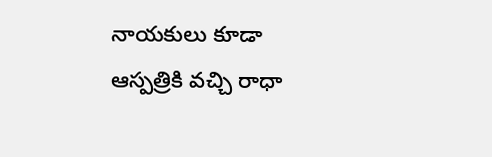నాయకులు కూడా ఆస్పత్రికి వచ్చి రాధా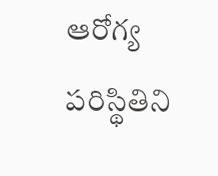ఆరోగ్య పరిస్థితిని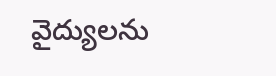వైద్యులను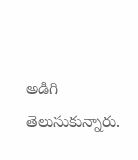అడిగి తెలుసుకున్నారు.